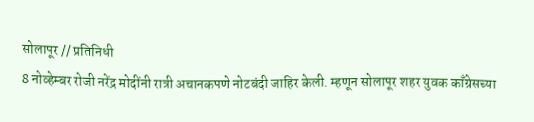सोलापूर // प्रतिनिधी
8 नोव्हेम्बर रोजी नरेंद्र मोदींनी रात्री अचानकपणे नोटबंदी जाहिर केली. म्हणून सोलापूर शहर युवक काँग्रेसच्या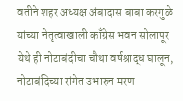वतीने शहर अध्यक्ष अंबादास बाबा करगुळे यांच्या नेतृत्वाखाली काँग्रेस भवन सोलापूर येथे ही नोटाबंदीचा चौथा वर्षश्राद्ध घालून, नोटाबंदिच्या रांगेत उभारुन मरण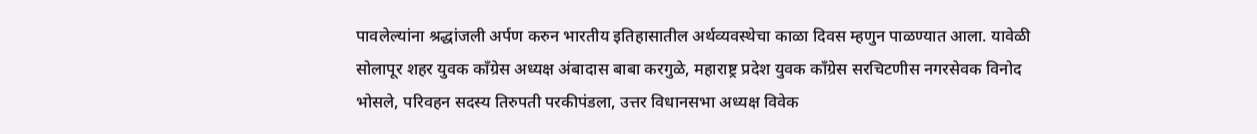पावलेल्यांना श्रद्धांजली अर्पण करुन भारतीय इतिहासातील अर्थव्यवस्थेचा काळा दिवस म्हणुन पाळण्यात आला. यावेळी सोलापूर शहर युवक काँग्रेस अध्यक्ष अंबादास बाबा करगुळे, महाराष्ट्र प्रदेश युवक काँग्रेस सरचिटणीस नगरसेवक विनोद भोसले, परिवहन सदस्य तिरुपती परकीपंडला, उत्तर विधानसभा अध्यक्ष विवेक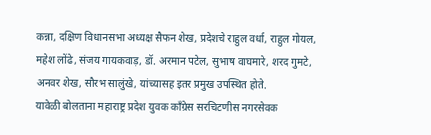कन्ना, दक्षिण विधानसभा अध्यक्ष सैफन शेख, प्रदेशचे राहुल वर्धा, राहुल गोयल, महेश लोंढे, संजय गायकवाड़, डॉ. अरमान पटेल, सुभाष वाघमारे, शरद गुमटे, अनवर शेख, सौरभ सालुंखे, यांच्यासह इतर प्रमुख उपस्थित होते.
यावेळी बोलताना महाराष्ट्र प्रदेश युवक काँग्रेस सरचिटणीस नगरसेवक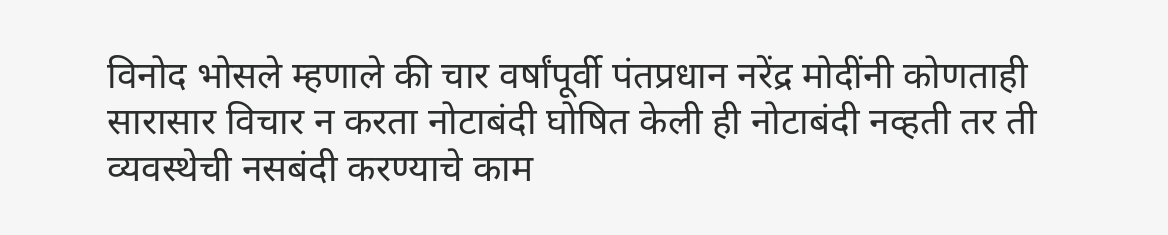विनोद भोसले म्हणाले की चार वर्षांपूर्वी पंतप्रधान नरेंद्र मोदींनी कोणताही सारासार विचार न करता नोटाबंदी घोषित केली ही नोटाबंदी नव्हती तर ती व्यवस्थेची नसबंदी करण्याचे काम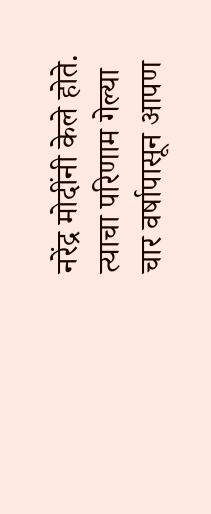नरेंद्र मोदींनी केले होते. त्याचा परिणाम गेल्या चार वर्षापासून आपण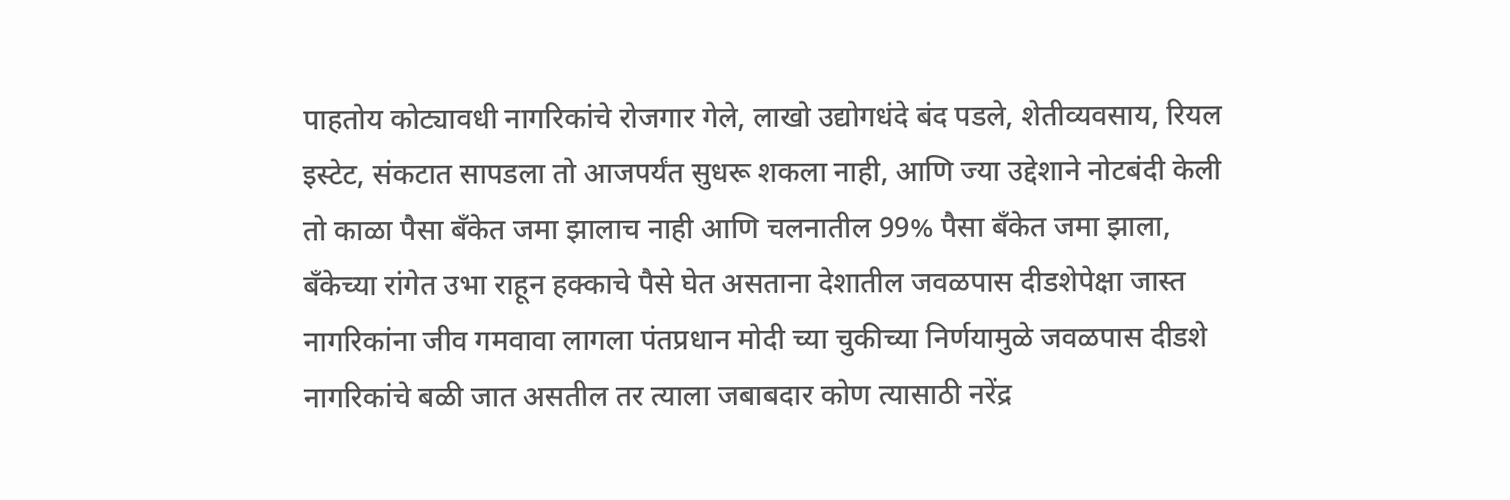पाहतोय कोट्यावधी नागरिकांचे रोजगार गेले, लाखो उद्योगधंदे बंद पडले, शेतीव्यवसाय, रियल इस्टेट, संकटात सापडला तो आजपर्यंत सुधरू शकला नाही, आणि ज्या उद्देशाने नोटबंदी केली तो काळा पैसा बँकेत जमा झालाच नाही आणि चलनातील 99% पैसा बँकेत जमा झाला, बँकेच्या रांगेत उभा राहून हक्काचे पैसे घेत असताना देशातील जवळपास दीडशेपेक्षा जास्त नागरिकांना जीव गमवावा लागला पंतप्रधान मोदी च्या चुकीच्या निर्णयामुळे जवळपास दीडशे नागरिकांचे बळी जात असतील तर त्याला जबाबदार कोण त्यासाठी नरेंद्र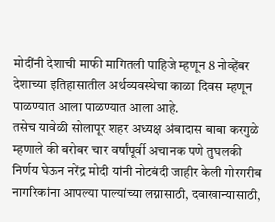मोदींनी देशाची माफी मागितली पाहिजे म्हणून 8 नोव्हेंबर देशाच्या इतिहासातील अर्थव्यवस्थेचा काळा दिवस म्हणून पाळण्यात आला पाळण्यात आला आहे.
तसेच यावेळी सोलापूर शहर अध्यक्ष अंबादास बाबा करगुळे म्हणाले की बरोबर चार वर्षांपूर्वी अचानक पणे तुघलकी निर्णय घेऊन नरेंद्र मोदी यांनी नोटबंदी जाहीर केली गोरगरीब नागरिकांना आपल्या पाल्यांच्या लग्नासाठी, दवाखान्यासाठी,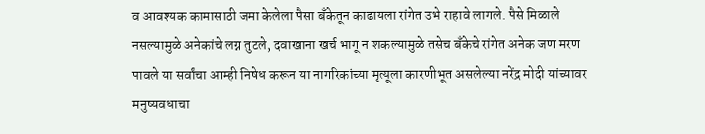व आवश्यक कामासाठी जमा केलेला पैसा बँकेतून काढायला रांगेत उभे राहावे लागले. पैसे मिळाले नसल्यामुळे अनेकांचे लग्न तुटले, दवाखाना खर्च भागू न शकल्यामुळे तसेच बँकेचे रांगेत अनेक जण मरण पावले या सर्वांचा आम्ही निषेध करून या नागरिकांच्या मृत्यूला कारणीभूत असलेल्या नरेंद्र मोदी यांच्यावर मनुष्यवधाचा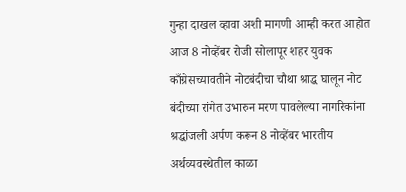गुन्हा दाखल व्हावा अशी मागणी आम्ही करत आहोत आज 8 नोव्हेंबर रोजी सोलापूर शहर युवक काँग्रेसच्यावतीने नोटबंदीचा चौथा श्राद्ध घालून नोट बंदीच्या रांगेत उभारुन मरण पावलेल्या नागरिकांना श्रद्धांजली अर्पण करून 8 नोव्हेंबर भारतीय अर्थव्यवस्थेतील काळा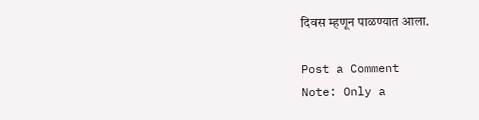दिवस म्हणून पाळण्यात आला.

Post a Comment
Note: Only a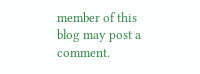member of this blog may post a comment.